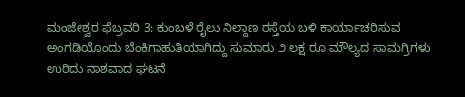ಮಂಜೇಶ್ವರ ಫೆಬ್ರವರಿ 3: ಕುಂಬಳೆ ರೈಲು ನಿಲ್ದಾಣ ರಸ್ತೆಯ ಬಳಿ ಕಾರ್ಯಾಚರಿಸುವ ಅಂಗಡಿಯೊಂದು ಬೆಂಕಿಗಾಹುತಿಯಾಗಿದ್ದು ಸುಮಾರು ೨ ಲಕ್ಷ ರೂ ಮೌಲ್ಯದ ಸಾಮಗ್ರಿಗಳು ಉರಿದು ನಾಶವಾದ ಘಟನೆ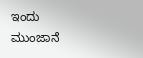ಇಂದು ಮುಂಜಾನೆ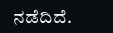ನಡೆದಿದೆ.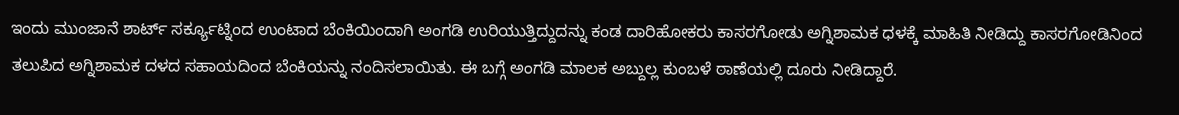ಇಂದು ಮುಂಜಾನೆ ಶಾರ್ಟ್ ಸರ್ಕ್ಯೂಟ್ನಿಂದ ಉಂಟಾದ ಬೆಂಕಿಯಿಂದಾಗಿ ಅಂಗಡಿ ಉರಿಯುತ್ತಿದ್ದುದನ್ನು ಕಂಡ ದಾರಿಹೋಕರು ಕಾಸರಗೋಡು ಅಗ್ನಿಶಾಮಕ ಧಳಕ್ಕೆ ಮಾಹಿತಿ ನೀಡಿದ್ದು ಕಾಸರಗೋಡಿನಿಂದ ತಲುಪಿದ ಅಗ್ನಿಶಾಮಕ ದಳದ ಸಹಾಯದಿಂದ ಬೆಂಕಿಯನ್ನು ನಂದಿಸಲಾಯಿತು. ಈ ಬಗ್ಗೆ ಅಂಗಡಿ ಮಾಲಕ ಅಬ್ದುಲ್ಲ ಕುಂಬಳೆ ಠಾಣೆಯಲ್ಲಿ ದೂರು ನೀಡಿದ್ದಾರೆ.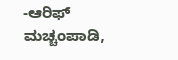-ಆರಿಫ್ ಮಚ್ಚಂಪಾಡಿ,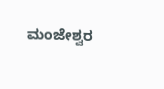ಮಂಜೇಶ್ವರ